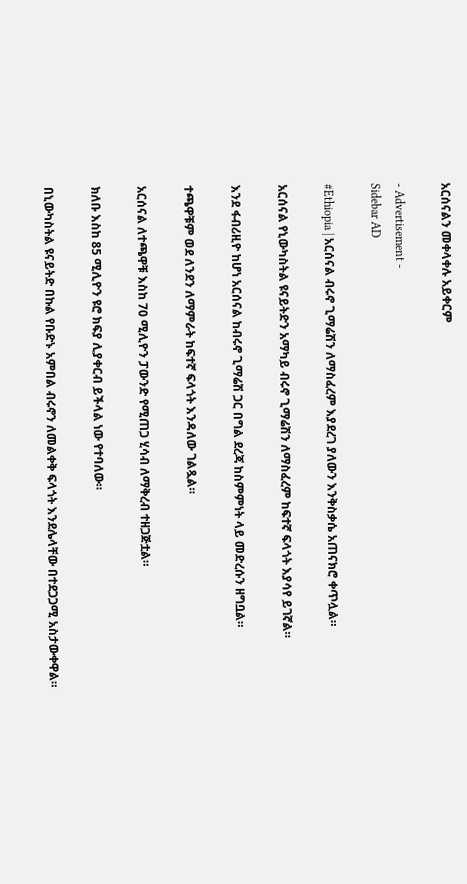አርሰናልን መቀላቀሉ አይቀርም

- Advertisement -
Sidebar AD

#Ethiopia | አርሰናል ብሩኖ ጊማሬሽን ለማስፈረም እያደረገ ያለውን እንቅስቃሴ አጠናክሮ ቀጥሏል።

አርሰናል የኒውካስትል ዩናይትድን አማካይ ብሩኖ ጊማሬሽን ለማስፈረም ከፍተኛ ፍላጎት እያሳየ ይገኛል።

እንደ ፋብሪዚዮ ከሆነ አርሰናል ከብሩኖ ጊማሬሽ ጋር በግል ደረጃ ከስምምነት ላይ መድረሱን ዘግቧል።

ተጫዋቹም ወደ ለንደን ለማምራት ከፍተኛ ፍላጎት እንዳለው ገልጿል።

አርሰናል ለተጫዋቹ እስከ 70 ሚሊዮን ፓውንድ የሚጠጋ ሂሳብ ለማቅረብ ተዘጋጅቷል።

ክለቡ እስከ 85 ሚሊዮን ዩሮ ክፍያ ሊያቀርብ ይችላል ነው የተባለው።

በኒውካስትል ዩናይትድ በኩል የቡድኑ አምበል ብሩኖን ለመልቀቅ ፍላጎት እንደሌላቸው በተደጋጋሚ አስታውቀዋል።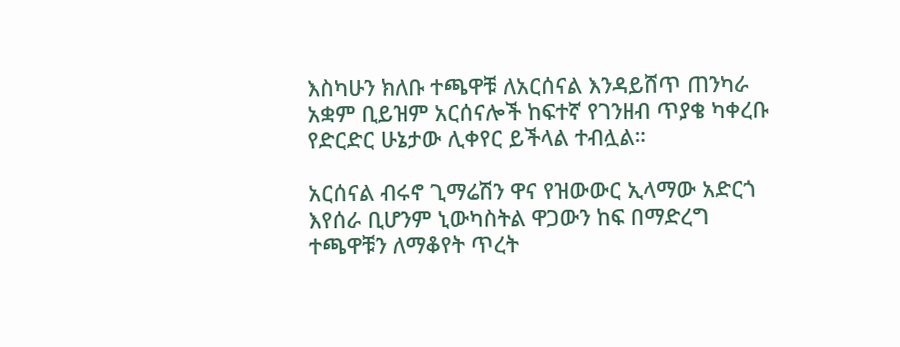እስካሁን ክለቡ ተጫዋቹ ለአርሰናል እንዳይሸጥ ጠንካራ አቋም ቢይዝም አርሰናሎች ከፍተኛ የገንዘብ ጥያቄ ካቀረቡ የድርድር ሁኔታው ሊቀየር ይችላል ተብሏል።

አርሰናል ብሩኖ ጊማሬሽን ዋና የዝውውር ኢላማው አድርጎ እየሰራ ቢሆንም ኒውካስትል ዋጋውን ከፍ በማድረግ ተጫዋቹን ለማቆየት ጥረት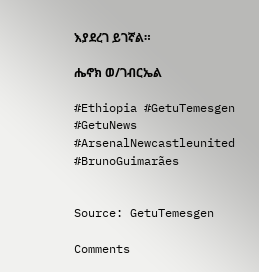እያደረገ ይገኛል።

ሔኖክ ወ/ገብርኤል

#Ethiopia #GetuTemesgen #GetuNews
#ArsenalNewcastleunited
#BrunoGuimarães


Source: GetuTemesgen

Comments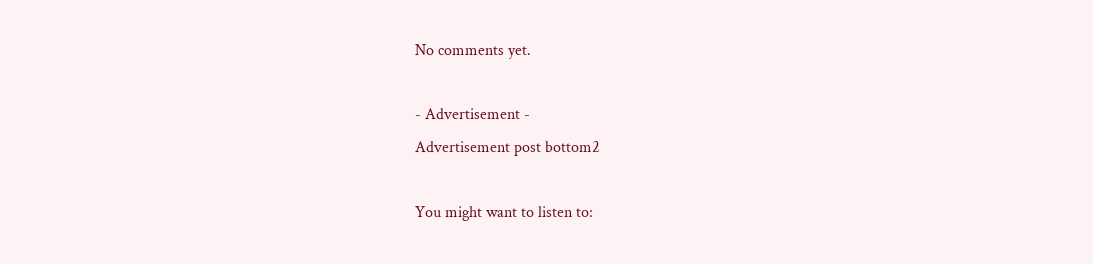No comments yet.

- Advertisement -
Advertisement post bottom2

You might want to listen to: